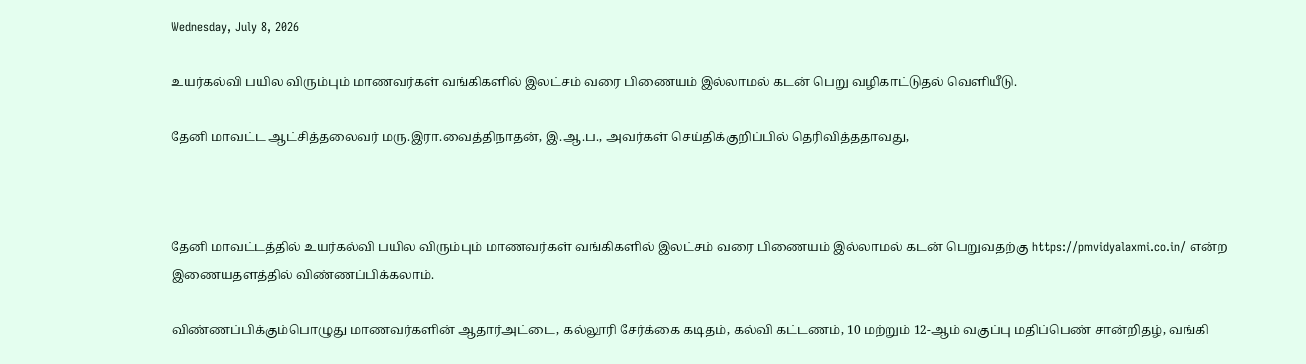Wednesday, July 8, 2026

உயர்கல்வி பயில விரும்பும் மாணவர்கள் வங்கிகளில் இலட்சம் வரை பிணையம் இல்லாமல் கடன் பெறு வழிகாட்டுதல் வெளியீடு.

தேனி மாவட்ட ஆட்சித்தலைவர் மரு.இரா.வைத்திநாதன், இ.ஆ.ப., அவர்கள் செய்திக்குறிப்பில் தெரிவித்ததாவது,



தேனி மாவட்டத்தில் உயர்கல்வி பயில விரும்பும் மாணவர்கள் வங்கிகளில் இலட்சம் வரை பிணையம் இல்லாமல் கடன் பெறுவதற்கு https://pmvidyalaxmi.co.in/ என்ற இணையதளத்தில் விண்ணப்பிக்கலாம்.

விண்ணப்பிக்கும்பொழுது மாணவர்களின் ஆதார்அட்டை, கல்லூரி சேர்க்கை கடிதம், கல்வி கட்டணம், 10 மற்றும் 12-ஆம் வகுப்பு மதிப்பெண் சான்றிதழ், வங்கி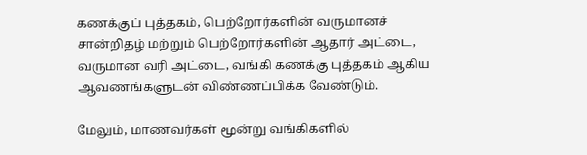கணக்குப் புத்தகம், பெற்றோர்களின் வருமானச் சான்றிதழ் மற்றும் பெற்றோர்களின் ஆதார் அட்டை, வருமான வரி அட்டை, வங்கி கணக்கு புத்தகம் ஆகிய ஆவணங்களுடன் விண்ணப்பிக்க வேண்டும்.

மேலும், மாணவர்கள் மூன்று வங்கிகளில்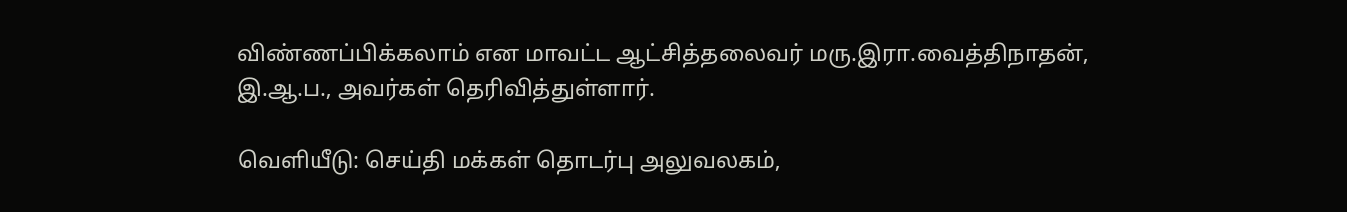விண்ணப்பிக்கலாம் என மாவட்ட ஆட்சித்தலைவர் மரு.இரா.வைத்திநாதன், இ.ஆ.ப., அவர்கள் தெரிவித்துள்ளார்.

வெளியீடு: செய்தி மக்கள் தொடர்பு அலுவலகம்,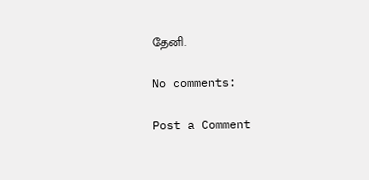தேனி.

No comments:

Post a Comment